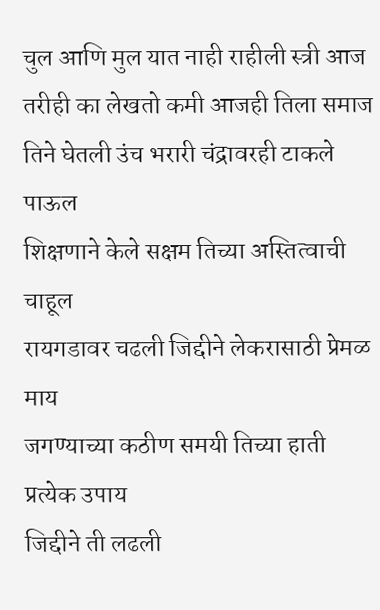चुल आणि मुल यात नाही राहीली स्त्री आज
तरीही का लेखतो कमी आजही तिला समाज
तिने घेतली उंच भरारी चंद्रावरही टाकले पाऊल
शिक्षणाने केले सक्षम तिच्या अस्तित्वाची चाहूल
रायगडावर चढली जिद्दीने लेकरासाठी प्रेमळ माय
जगण्याच्या कठीण समयी तिच्या हाती प्रत्येक उपाय
जिद्दीने ती लढली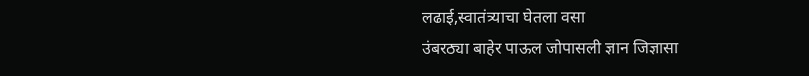लढाई,स्वातंत्र्याचा घेतला वसा
उंबरठ्या बाहेर पाऊल जोपासली ज्ञान जिज्ञासा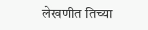लेखणीत तिच्या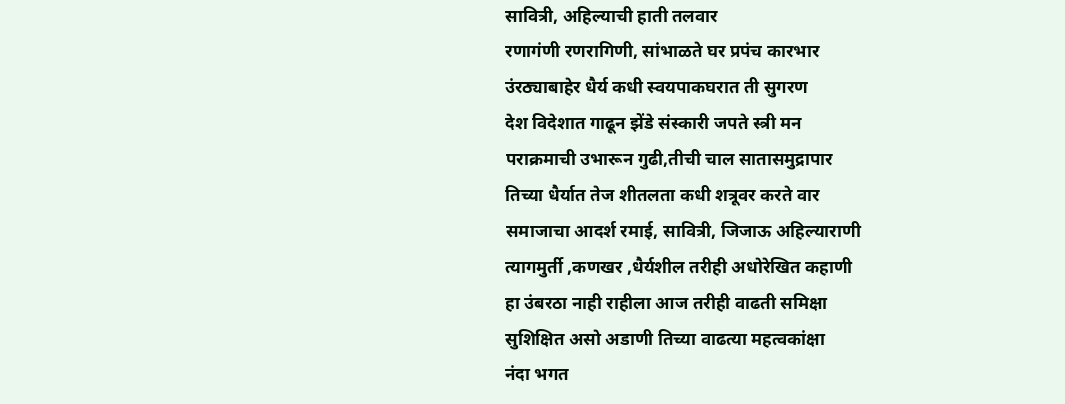सावित्री, अहिल्याची हाती तलवार
रणागंणी रणरागिणी, सांभाळते घर प्रपंच कारभार
उंरठ्याबाहेर धैर्य कधी स्वयपाकघरात ती सुगरण
देश विदेशात गाढून झेंडे संस्कारी जपते स्त्री मन
पराक्रमाची उभारून गुढी,तीची चाल सातासमुद्रापार
तिच्या धैर्यात तेज शीतलता कधी शत्रूवर करते वार
समाजाचा आदर्श रमाई, सावित्री, जिजाऊ अहिल्याराणी
त्यागमुर्ती ,कणखर ,धैर्यशील तरीही अधोरेखित कहाणी
हा उंबरठा नाही राहीला आज तरीही वाढती समिक्षा
सुशिक्षित असो अडाणी तिच्या वाढत्या महत्वकांक्षा
नंदा भगत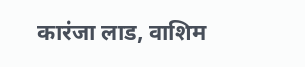कारंजा लाड, वाशिम